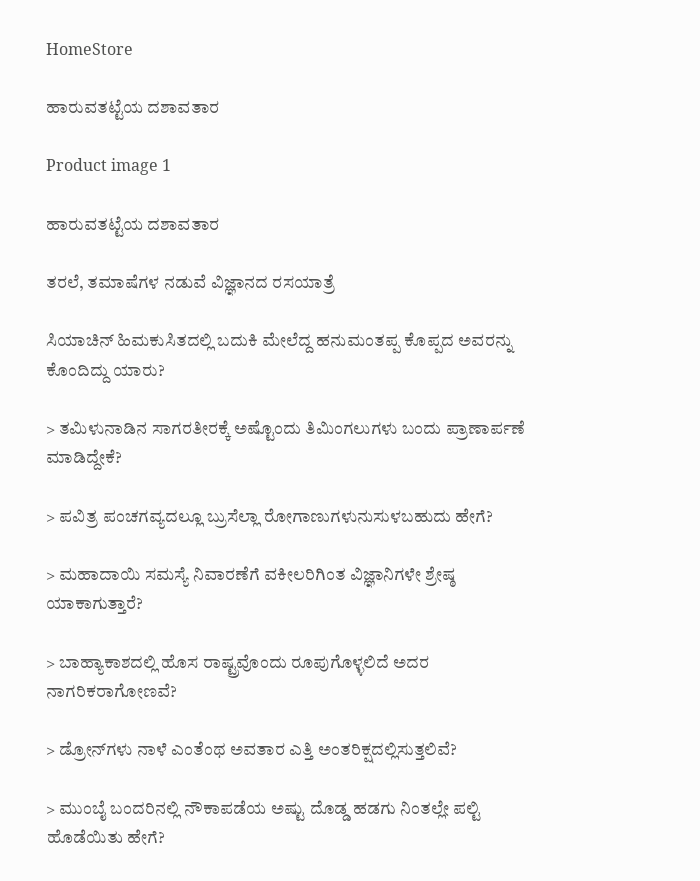HomeStore

ಹಾರುವತಟ್ಟೆಯ ದಶಾವತಾರ

Product image 1

ಹಾರುವತಟ್ಟೆಯ ದಶಾವತಾರ

ತರಲೆ, ತಮಾಷೆಗಳ ನಡುವೆ ವಿಜ್ಞಾನದ ರಸಯಾತ್ರೆ

ಸಿಯಾಚಿನ್ ಹಿಮಕುಸಿತದಲ್ಲಿ ಬದುಕಿ ಮೇಲೆದ್ದ ಹನುಮಂತಪ್ಪ ಕೊಪ್ಪದ ಅವರನ್ನು ಕೊಂದಿದ್ದು ಯಾರು?

> ತಮಿಳುನಾಡಿನ ಸಾಗರತೀರಕ್ಕೆ ಅಷ್ಟೊಂದು ತಿಮಿಂಗಲುಗಳು ಬಂದು ಪ್ರಾಣಾರ್ಪಣೆ ಮಾಡಿದ್ದೇಕೆ?

> ಪವಿತ್ರ ಪಂಚಗವ್ಯದಲ್ಲೂ ಬ್ರುಸೆಲ್ಲಾ ರೋಗಾಣುಗಳುನುಸುಳಬಹುದು ಹೇಗೆ?

> ಮಹಾದಾಯಿ ಸಮಸ್ಯೆ ನಿವಾರಣೆಗೆ ವಕೀಲರಿಗಿಂತ ವಿಜ್ಞಾನಿಗಳೇ ಶ್ರೇಷ್ಠ ಯಾಕಾಗುತ್ತಾರೆ?

> ಬಾಹ್ಯಾಕಾಶದಲ್ಲಿ ಹೊಸ ರಾಷ್ಟ್ರವೊಂದು ರೂಪುಗೊಳ್ಳಲಿದೆ ಅದರ ನಾಗರಿಕರಾಗೋಣವೆ?

> ಡ್ರೋನ್‌ಗಳು ನಾಳೆ ಎಂತೆಂಥ ಅವತಾರ ಎತ್ತಿ ಅಂತರಿಕ್ಷದಲ್ಲಿಸುತ್ತಲಿವೆ?

> ಮುಂಬೈ ಬಂದರಿನಲ್ಲಿ ನೌಕಾಪಡೆಯ ಅಷ್ಟು ದೊಡ್ಡ ಹಡಗು ನಿಂತಲ್ಲೇ ಪಲ್ಟಿ ಹೊಡೆಯಿತು ಹೇಗೆ?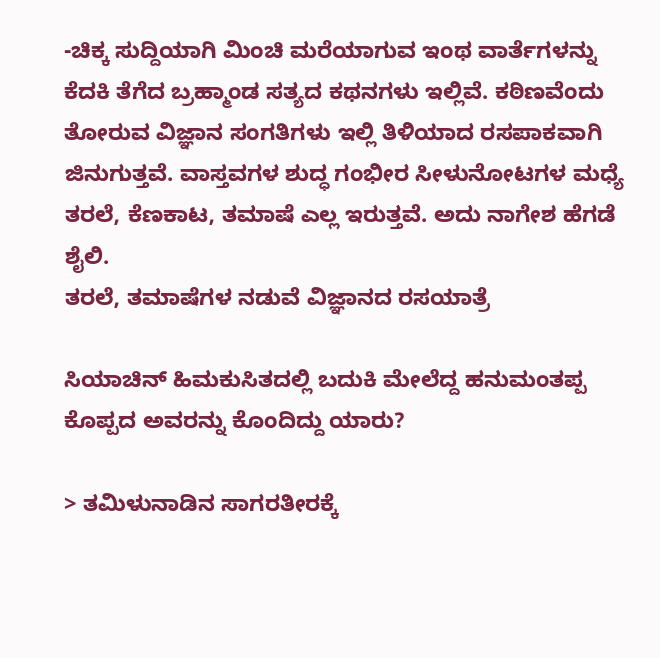-ಚಿಕ್ಕ ಸುದ್ದಿಯಾಗಿ ಮಿಂಚಿ ಮರೆಯಾಗುವ ಇಂಥ ವಾರ್ತೆಗಳನ್ನು ಕೆದಕಿ ತೆಗೆದ ಬ್ರಹ್ಮಾಂಡ ಸತ್ಯದ ಕಥನಗಳು ಇಲ್ಲಿವೆ. ಕಠಿಣವೆಂದು ತೋರುವ ವಿಜ್ಞಾನ ಸಂಗತಿಗಳು ಇಲ್ಲಿ ತಿಳಿಯಾದ ರಸಪಾಕವಾಗಿ ಜಿನುಗುತ್ತವೆ. ವಾಸ್ತವಗಳ ಶುದ್ಧ ಗಂಭೀರ ಸೀಳುನೋಟಗಳ ಮಧ್ಯೆ ತರಲೆ, ಕೆಣಕಾಟ, ತಮಾಷೆ ಎಲ್ಲ ಇರುತ್ತವೆ. ಅದು ನಾಗೇಶ ಹೆಗಡೆ ಶೈಲಿ.
ತರಲೆ, ತಮಾಷೆಗಳ ನಡುವೆ ವಿಜ್ಞಾನದ ರಸಯಾತ್ರೆ

ಸಿಯಾಚಿನ್ ಹಿಮಕುಸಿತದಲ್ಲಿ ಬದುಕಿ ಮೇಲೆದ್ದ ಹನುಮಂತಪ್ಪ ಕೊಪ್ಪದ ಅವರನ್ನು ಕೊಂದಿದ್ದು ಯಾರು?

> ತಮಿಳುನಾಡಿನ ಸಾಗರತೀರಕ್ಕೆ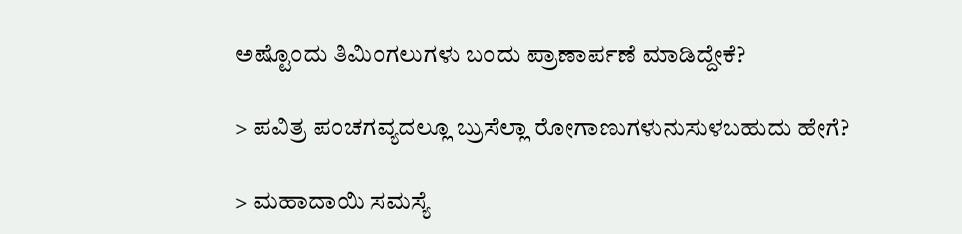ಅಷ್ಟೊಂದು ತಿಮಿಂಗಲುಗಳು ಬಂದು ಪ್ರಾಣಾರ್ಪಣೆ ಮಾಡಿದ್ದೇಕೆ?

> ಪವಿತ್ರ ಪಂಚಗವ್ಯದಲ್ಲೂ ಬ್ರುಸೆಲ್ಲಾ ರೋಗಾಣುಗಳುನುಸುಳಬಹುದು ಹೇಗೆ?

> ಮಹಾದಾಯಿ ಸಮಸ್ಯೆ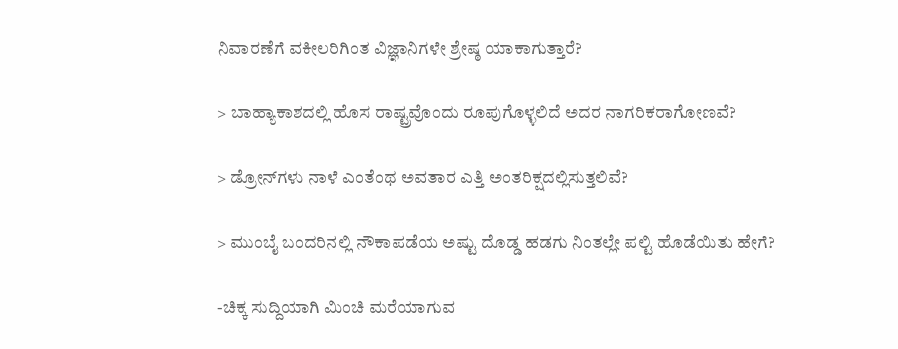ನಿವಾರಣೆಗೆ ವಕೀಲರಿಗಿಂತ ವಿಜ್ಞಾನಿಗಳೇ ಶ್ರೇಷ್ಠ ಯಾಕಾಗುತ್ತಾರೆ?

> ಬಾಹ್ಯಾಕಾಶದಲ್ಲಿ ಹೊಸ ರಾಷ್ಟ್ರವೊಂದು ರೂಪುಗೊಳ್ಳಲಿದೆ ಅದರ ನಾಗರಿಕರಾಗೋಣವೆ?

> ಡ್ರೋನ್‌ಗಳು ನಾಳೆ ಎಂತೆಂಥ ಅವತಾರ ಎತ್ತಿ ಅಂತರಿಕ್ಷದಲ್ಲಿಸುತ್ತಲಿವೆ?

> ಮುಂಬೈ ಬಂದರಿನಲ್ಲಿ ನೌಕಾಪಡೆಯ ಅಷ್ಟು ದೊಡ್ಡ ಹಡಗು ನಿಂತಲ್ಲೇ ಪಲ್ಟಿ ಹೊಡೆಯಿತು ಹೇಗೆ?

-ಚಿಕ್ಕ ಸುದ್ದಿಯಾಗಿ ಮಿಂಚಿ ಮರೆಯಾಗುವ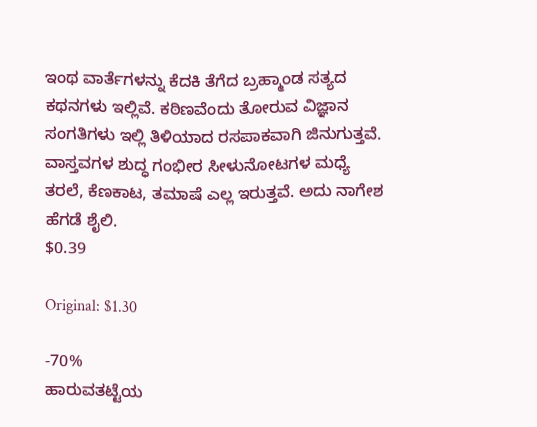ಇಂಥ ವಾರ್ತೆಗಳನ್ನು ಕೆದಕಿ ತೆಗೆದ ಬ್ರಹ್ಮಾಂಡ ಸತ್ಯದ ಕಥನಗಳು ಇಲ್ಲಿವೆ. ಕಠಿಣವೆಂದು ತೋರುವ ವಿಜ್ಞಾನ ಸಂಗತಿಗಳು ಇಲ್ಲಿ ತಿಳಿಯಾದ ರಸಪಾಕವಾಗಿ ಜಿನುಗುತ್ತವೆ. ವಾಸ್ತವಗಳ ಶುದ್ಧ ಗಂಭೀರ ಸೀಳುನೋಟಗಳ ಮಧ್ಯೆ ತರಲೆ, ಕೆಣಕಾಟ, ತಮಾಷೆ ಎಲ್ಲ ಇರುತ್ತವೆ. ಅದು ನಾಗೇಶ ಹೆಗಡೆ ಶೈಲಿ.
$0.39

Original: $1.30

-70%
ಹಾರುವತಟ್ಟೆಯ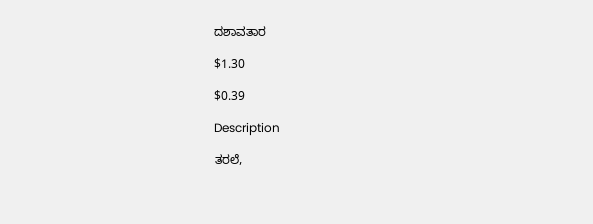ದಶಾವತಾರ

$1.30

$0.39

Description

ತರಲೆ,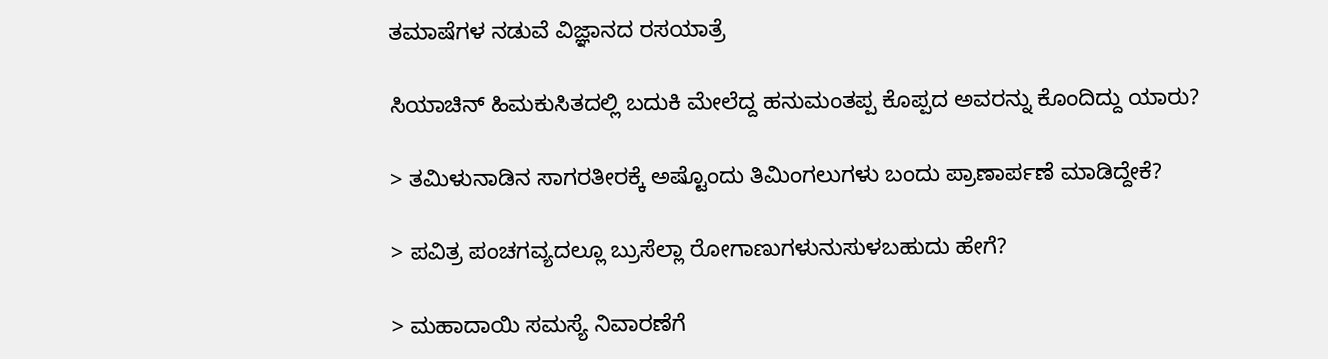ತಮಾಷೆಗಳ ನಡುವೆ ವಿಜ್ಞಾನದ ರಸಯಾತ್ರೆ

ಸಿಯಾಚಿನ್ ಹಿಮಕುಸಿತದಲ್ಲಿ ಬದುಕಿ ಮೇಲೆದ್ದ ಹನುಮಂತಪ್ಪ ಕೊಪ್ಪದ ಅವರನ್ನು ಕೊಂದಿದ್ದು ಯಾರು?

> ತಮಿಳುನಾಡಿನ ಸಾಗರತೀರಕ್ಕೆ ಅಷ್ಟೊಂದು ತಿಮಿಂಗಲುಗಳು ಬಂದು ಪ್ರಾಣಾರ್ಪಣೆ ಮಾಡಿದ್ದೇಕೆ?

> ಪವಿತ್ರ ಪಂಚಗವ್ಯದಲ್ಲೂ ಬ್ರುಸೆಲ್ಲಾ ರೋಗಾಣುಗಳುನುಸುಳಬಹುದು ಹೇಗೆ?

> ಮಹಾದಾಯಿ ಸಮಸ್ಯೆ ನಿವಾರಣೆಗೆ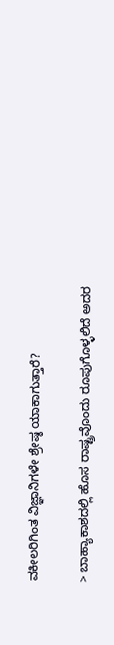ವಕೀಲರಿಗಿಂತ ವಿಜ್ಞಾನಿಗಳೇ ಶ್ರೇಷ್ಠ ಯಾಕಾಗುತ್ತಾರೆ?

> ಬಾಹ್ಯಾಕಾಶದಲ್ಲಿ ಹೊಸ ರಾಷ್ಟ್ರವೊಂದು ರೂಪುಗೊಳ್ಳಲಿದೆ ಅದರ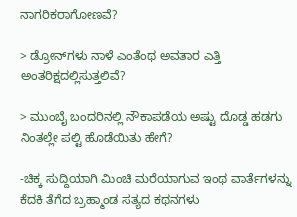ನಾಗರಿಕರಾಗೋಣವೆ?

> ಡ್ರೋನ್‌ಗಳು ನಾಳೆ ಎಂತೆಂಥ ಅವತಾರ ಎತ್ತಿ ಅಂತರಿಕ್ಷದಲ್ಲಿಸುತ್ತಲಿವೆ?

> ಮುಂಬೈ ಬಂದರಿನಲ್ಲಿ ನೌಕಾಪಡೆಯ ಅಷ್ಟು ದೊಡ್ಡ ಹಡಗು ನಿಂತಲ್ಲೇ ಪಲ್ಟಿ ಹೊಡೆಯಿತು ಹೇಗೆ?

-ಚಿಕ್ಕ ಸುದ್ದಿಯಾಗಿ ಮಿಂಚಿ ಮರೆಯಾಗುವ ಇಂಥ ವಾರ್ತೆಗಳನ್ನು ಕೆದಕಿ ತೆಗೆದ ಬ್ರಹ್ಮಾಂಡ ಸತ್ಯದ ಕಥನಗಳು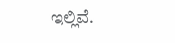ಇಲ್ಲಿವೆ.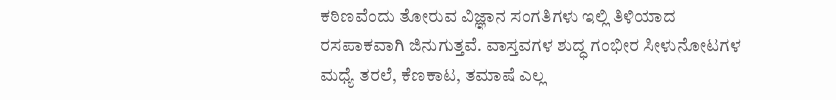ಕಠಿಣವೆಂದು ತೋರುವ ವಿಜ್ಞಾನ ಸಂಗತಿಗಳು ಇಲ್ಲಿ ತಿಳಿಯಾದ ರಸಪಾಕವಾಗಿ ಜಿನುಗುತ್ತವೆ. ವಾಸ್ತವಗಳ ಶುದ್ಧ ಗಂಭೀರ ಸೀಳುನೋಟಗಳ ಮಧ್ಯೆ ತರಲೆ, ಕೆಣಕಾಟ, ತಮಾಷೆ ಎಲ್ಲ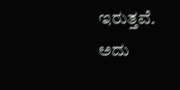ಇರುತ್ತವೆ. ಅದು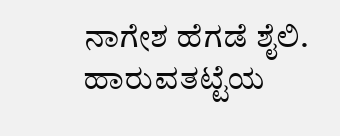ನಾಗೇಶ ಹೆಗಡೆ ಶೈಲಿ.
ಹಾರುವತಟ್ಟೆಯ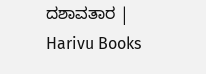ದಶಾವತಾರ | Harivu Books